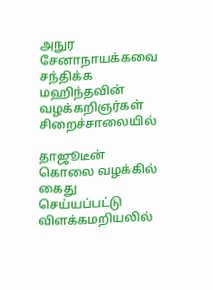அநுர சேனாநாயக்கவை சந்திக்க மஹிந்தவின் வழக்கறிஞர்கள் சிறைச்சாலையில்

தாஜூடீன் கொலை வழக்கில் கைது செய்யப்பட்டு விளக்கமறியலில்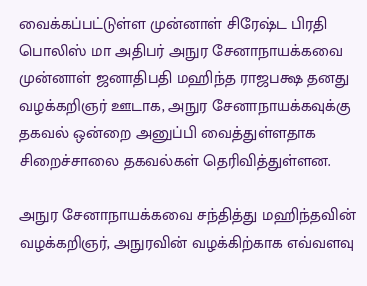வைக்கப்பட்டுள்ள முன்னாள் சிரேஷ்ட பிரதி பொலிஸ் மா அதிபர் அநுர சேனாநாயக்கவை முன்னாள் ஜனாதிபதி மஹிந்த ராஜபக்ஷ தனது வழக்கறிஞர் ஊடாக, அநுர சேனாநாயக்கவுக்கு தகவல் ஒன்றை அனுப்பி வைத்துள்ளதாக சிறைச்சாலை தகவல்கள் தெரிவித்துள்ளன.

அநுர சேனாநாயக்கவை சந்தித்து மஹிந்தவின் வழக்கறிஞர், அநுரவின் வழக்கிற்காக எவ்வளவு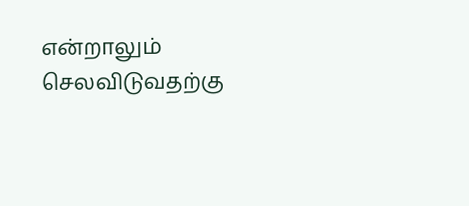என்றாலும் செலவிடுவதற்கு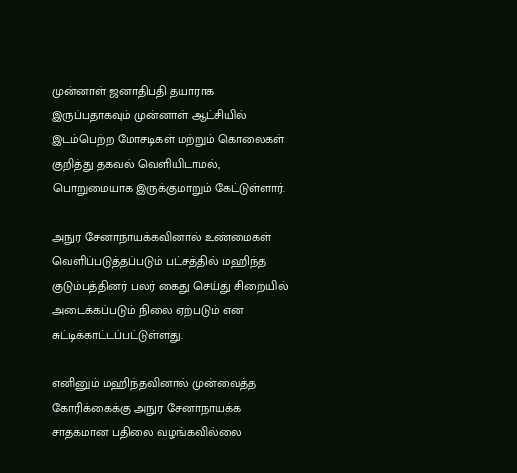முன்னாள் ஜனாதிபதி தயாராக இருப்பதாகவும் முன்னாள் ஆட்சியில் இடம்பெற்ற மோசடிகள் மற்றும் கொலைகள் குறித்து தகவல் வெளியிடாமல், பொறுமையாக இருக்குமாறும் கேட்டுள்ளார்.

அநுர சேனாநாயக்கவினால் உண்மைகள் வெளிப்படுத்தப்படும் பட்சத்தில் மஹிந்த குடும்பத்தினர் பலர் கைது செய்து சிறையில் அடைக்கப்படும் நிலை ஏற்படும் என சுட்டிக்காட்டப்பட்டுள்ளது.

எனினும் மஹிந்தவினால் முன்வைத்த கோரிக்கைக்கு அநுர சேனாநாயக்க சாதகமான பதிலை வழங்கவில்லை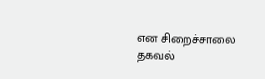என சிறைச்சாலை தகவல்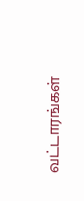வட்டாரங்கள்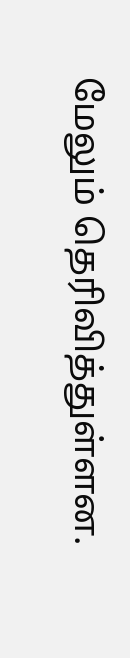மேலும் தெரிவித்துள்ளன.